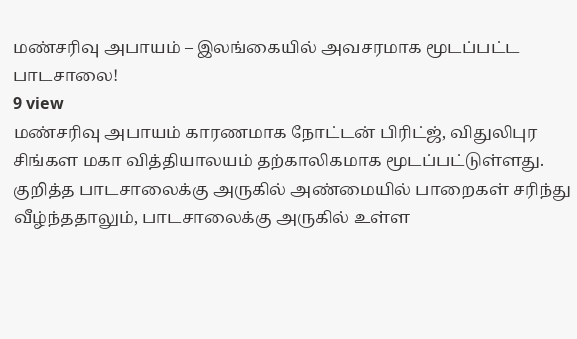மண்சரிவு அபாயம் – இலங்கையில் அவசரமாக மூடப்பட்ட பாடசாலை!
9 view
மண்சரிவு அபாயம் காரணமாக நோட்டன் பிரிட்ஜ், விதுலிபுர சிங்கள மகா வித்தியாலயம் தற்காலிகமாக மூடப்பட்டுள்ளது. குறித்த பாடசாலைக்கு அருகில் அண்மையில் பாறைகள் சரிந்து வீழ்ந்ததாலும், பாடசாலைக்கு அருகில் உள்ள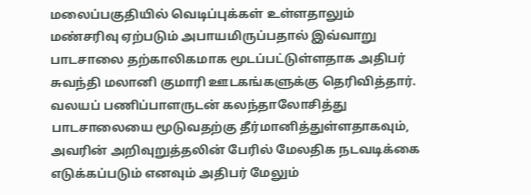மலைப்பகுதியில் வெடிப்புக்கள் உள்ளதாலும் மண்சரிவு ஏற்படும் அபாயமிருப்பதால் இவ்வாறு பாடசாலை தற்காலிகமாக மூடப்பட்டுள்ளதாக அதிபர் சுவந்தி மலானி குமாரி ஊடகங்களுக்கு தெரிவித்தார். வலயப் பணிப்பாளருடன் கலந்தாலோசித்து பாடசாலையை மூடுவதற்கு தீர்மானித்துள்ளதாகவும், அவரின் அறிவுறுத்தலின் பேரில் மேலதிக நடவடிக்கை எடுக்கப்படும் எனவும் அதிபர் மேலும்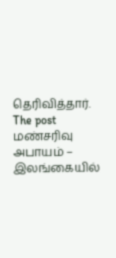தெரிவித்தார்.
The post மண்சரிவு அபாயம் – இலங்கையில்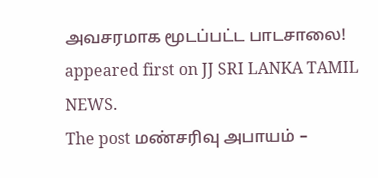அவசரமாக மூடப்பட்ட பாடசாலை! appeared first on JJ SRI LANKA TAMIL NEWS.
The post மண்சரிவு அபாயம் –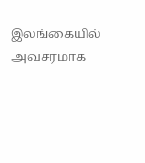இலங்கையில் அவசரமாக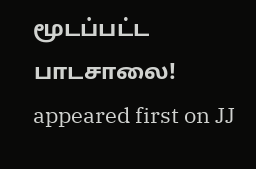மூடப்பட்ட பாடசாலை! appeared first on JJ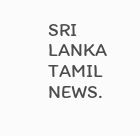SRI LANKA TAMIL NEWS.